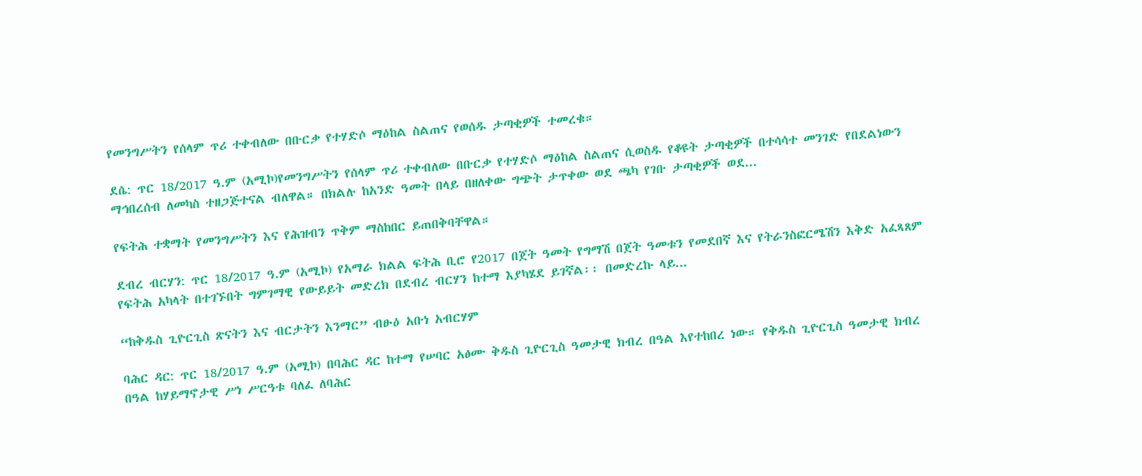የመንግሥትን የሰላም ጥሪ ተቀብለው በቡርቃ የተሃድሶ ማዕከል ስልጠና የወሰዱ ታጣቂዎች ተመረቁ።

ደሴ: ጥር 18/2017 ዓ.ም (አሚኮ)የመንግሥትን የሰላም ጥሪ ተቀብለው በቡርቃ የተሃድሶ ማዕከል ስልጠና ሲወስዱ የቆዩት ታጣቂዎች በተሳሳተ መንገድ የበደልነውን ማኅበረሰብ ለመካስ ተዘጋጅተናል ብለዋል። በክልሉ ከአንድ ዓመት በላይ በዘለቀው ግጭት ታጥቀው ወደ ጫካ የገቡ ታጣቂዎች ወደ...

የፍትሕ ተቋማት የመንግሥትን እና የሕዝብን ጥቅም ማስከበር ይጠበቅባቸዋል።

ደብረ ብርሃን: ጥር 18/2017 ዓ.ም (አሚኮ) የአማራ ክልል ፍትሕ ቢሮ የ2017 በጀት ዓመት የግማሽ በጀት ዓመቱን የመደበኛ እና የትራንስፎርሜሽን እቅድ አፈጻጸም የፍትሕ አካላት በተገኙበት ግምገማዊ የውይይት መድረክ በደብረ ብርሃን ከተማ እያካሄደ ይገኛል፡፡ በመድረኩ ላይ...

“ከቅዱስ ጊዮርጊስ ጽናትን እና ብርታትን እንማር” ብፁዕ አቡነ አብርሃም

ባሕር ዳር: ጥር 18/2017 ዓ.ም (አሚኮ) በባሕር ዳር ከተማ የሠባር አፅሙ ቅዱስ ጊዮርጊስ ዓመታዊ ክብረ በዓል እየተከበረ ነው። የቅዱስ ጊዮርጊስ ዓመታዊ ክብረ በዓል ከሃይማኖታዊ ሥነ ሥርዓቱ ባለፈ ለባሕር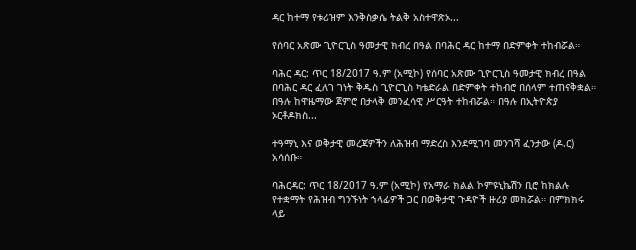ዳር ከተማ የቱሪዝም እንቅስቃሴ ትልቅ አስተዋጽኦ...

የሰባር አጽሙ ጊዮርጊስ ዓመታዊ ክብረ በዓል በባሕር ዳር ከተማ በድምቀት ተከብሯል።

ባሕር ዳር: ጥር 18/2017 ዓ.ም (አሚኮ) የሰባር አጽሙ ጊዮርጊስ ዓመታዊ ክብረ በዓል በባሕር ዳር ፈለገ ገነት ቅዱስ ጊዮርጊስ ካቴድራል በድምቀት ተከብሮ በሰላም ተጠናቅቋል። በዓሉ ከዋዜማው ጀምሮ በታላቅ መንፈሳዊ ሥርዓት ተከብሯል። በዓሉ በኢትዮጵያ ኦርቶዶክስ...

ተዓማኒ እና ወቅታዊ መረጃዎችን ለሕዝብ ማድረስ እንደሚገባ መንገሻ ፈንታው (ዶ.ር) አሳሰቡ።

ባሕርዳር: ጥር 18/2017 ዓ.ም (አሚኮ) የአማራ ክልል ኮምዩኒኬሽን ቢሮ ከክልሉ የተቋማት የሕዝብ ግንኙነት ኀላፊዎች ጋር በወቅታዊ ጉዳዮች ዙሪያ መክሯል። በምክክሩ ላይ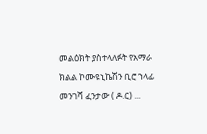መልዕክት ያስተላለፉት የአማራ ክልል ኮሙዩኒኬሽን ቢሮ ኀላፊ መንገሻ ፈንታው ( ዶ.ር) ...